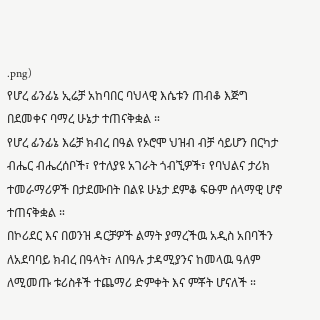.png)
የሆረ ፊንፊኔ ኢሬቻ አከባበር ባህላዊ እሴቱን ጠብቆ እጅግ በደመቀና ባማረ ሁኔታ ተጠናቅቋል ።
የሆረ ፊንፊኔ እሬቻ ክብረ በዓል የኦሮሞ ህዝብ ብቻ ሳይሆን በርካታ ብሔር ብሔረሰቦች፣ የተለያዩ አገራት ጎብኚዎች፣ የባህልና ታሪክ ተመራማሪዎች በታደሙበት በልዩ ሁኔታ ደምቆ ፍፁም ሰላማዊ ሆኖ ተጠናቅቋል ።
በኮሪደር እና በወንዝ ዳርቻዎች ልማት ያማረችዉ አዲስ አበባችን ለአደባባይ ክብረ በዓላት፣ ለበዓሉ ታዳሚያንና ከመላዉ ዓለም ለሚመጡ ቱሪስቶች ተጨማሪ ድምቀት እና ምቾት ሆናለች ።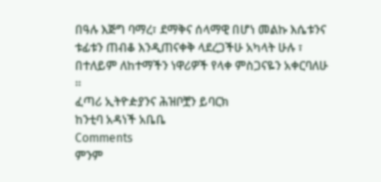በዓሉ እጅግ ባማረ፣ ደማቅና ሰላማዊ በሆነ መልኩ እሴቱንና ቱፊቱን ጠብቆ እንዲጠናቀቅ ላደረጋችሁ አካላት ሁሉ ፣ በተለይም ለከተማችን ነዋሪዎች የላቀ ምስጋናዬን አቀርባለሁ ።
ፈጣሪ ኢትዮዽያንና ሕዝቦቿን ይባርክ
ከንቲባ አዳነች አቤቤ
Comments
ምንም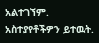አልተገኘም.
አስተያየቶችዎን ይተዉት.